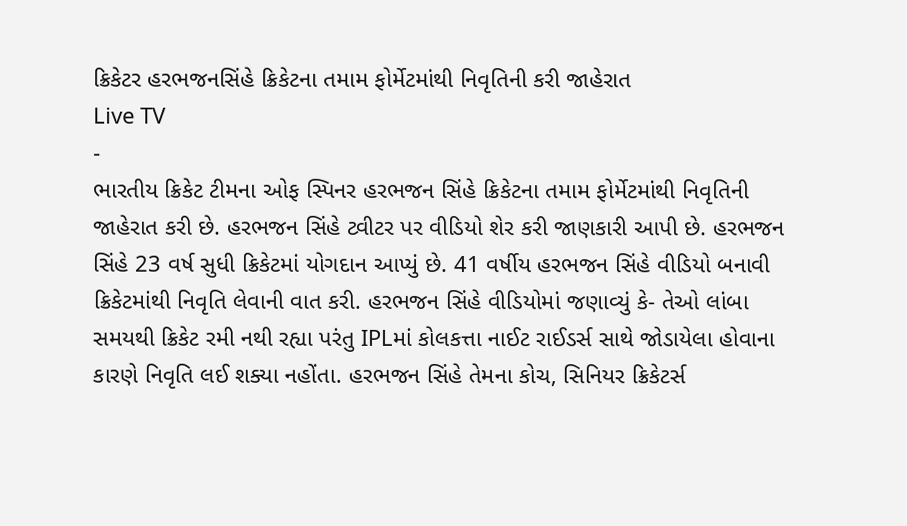ક્રિકેટર હરભજનસિંહે ક્રિકેટના તમામ ફોર્મેટમાંથી નિવૃતિની કરી જાહેરાત
Live TV
-
ભારતીય ક્રિકેટ ટીમના ઓફ સ્પિનર હરભજન સિંહે ક્રિકેટના તમામ ફોર્મેટમાંથી નિવૃતિની જાહેરાત કરી છે. હરભજન સિંહે ટ્વીટર પર વીડિયો શેર કરી જાણકારી આપી છે. હરભજન સિંહે 23 વર્ષ સુધી ક્રિકેટમાં યોગદાન આપ્યું છે. 41 વર્ષીય હરભજન સિંહે વીડિયો બનાવી ક્રિકેટમાંથી નિવૃતિ લેવાની વાત કરી. હરભજન સિંહે વીડિયોમાં જણાવ્યું કે- તેઓ લાંબા સમયથી ક્રિકેટ રમી નથી રહ્યા પરંતુ IPLમાં કોલકત્તા નાઈટ રાઈડર્સ સાથે જોડાયેલા હોવાના કારણે નિવૃતિ લઈ શક્યા નહોંતા. હરભજન સિંહે તેમના કોચ, સિનિયર ક્રિકેટર્સ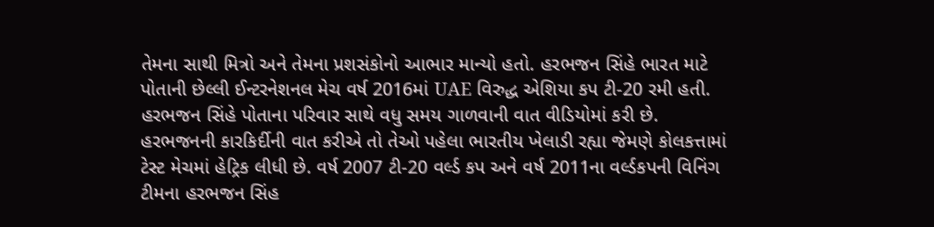તેમના સાથી મિત્રો અને તેમના પ્રશસંકોનો આભાર માન્યો હતો. હરભજન સિંહે ભારત માટે પોતાની છેલ્લી ઈન્ટરનેશનલ મેચ વર્ષ 2016માં UAE વિરુદ્ધ એશિયા કપ ટી-20 રમી હતી. હરભજન સિંહે પોતાના પરિવાર સાથે વધુ સમય ગાળવાની વાત વીડિયોમાં કરી છે. હરભજનની કારકિર્દીની વાત કરીએ તો તેઓ પહેલા ભારતીય ખેલાડી રહ્યા જેમણે કોલકત્તામાં ટેસ્ટ મેચમાં હેટ્રિક લીધી છે. વર્ષ 2007 ટી-20 વર્લ્ડ કપ અને વર્ષ 2011ના વર્લ્ડકપની વિનિંગ ટીમના હરભજન સિંહ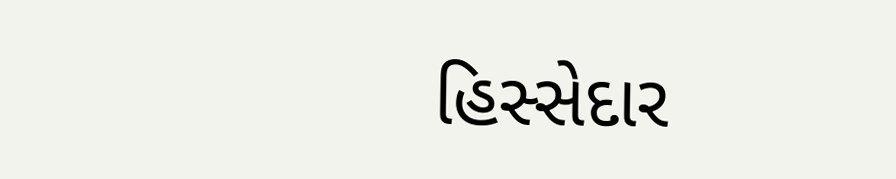હિસ્સેદાર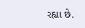રહ્યા છે.